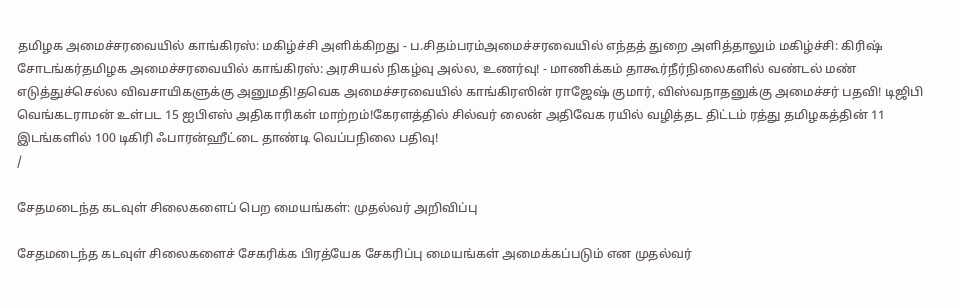தமிழக அமைச்சரவையில் காங்கிரஸ்: மகிழ்ச்சி அளிக்கிறது - ப.சிதம்பரம்அமைச்சரவையில் எந்தத் துறை அளித்தாலும் மகிழ்ச்சி: கிரிஷ் சோடங்கர்தமிழக அமைச்சரவையில் காங்கிரஸ்: அரசியல் நிகழ்வு அல்ல, உணர்வு! - மாணிக்கம் தாகூர்நீர்நிலைகளில் வண்டல் மண் எடுத்துச்செல்ல விவசாயிகளுக்கு அனுமதி!தவெக அமைச்சரவையில் காங்கிரஸின் ராஜேஷ் குமார், விஸ்வநாதனுக்கு அமைச்சர் பதவி! டிஜிபி வெங்கடராமன் உள்பட 15 ஐபிஎஸ் அதிகாரிகள் மாற்றம்!கேரளத்தில் சில்வர் லைன் அதிவேக ரயில் வழித்தட திட்டம் ரத்து தமிழகத்தின் 11 இடங்களில் 100 டிகிரி ஃபாரன்ஹீட்டை தாண்டி வெப்பநிலை பதிவு!
/

சேதமடைந்த கடவுள் சிலைகளைப் பெற மையங்கள்: முதல்வர் அறிவிப்பு

சேதமடைந்த கடவுள் சிலைகளைச் சேகரிக்க பிரத்யேக சேகரிப்பு மையங்கள் அமைக்கப்படும் என முதல்வர்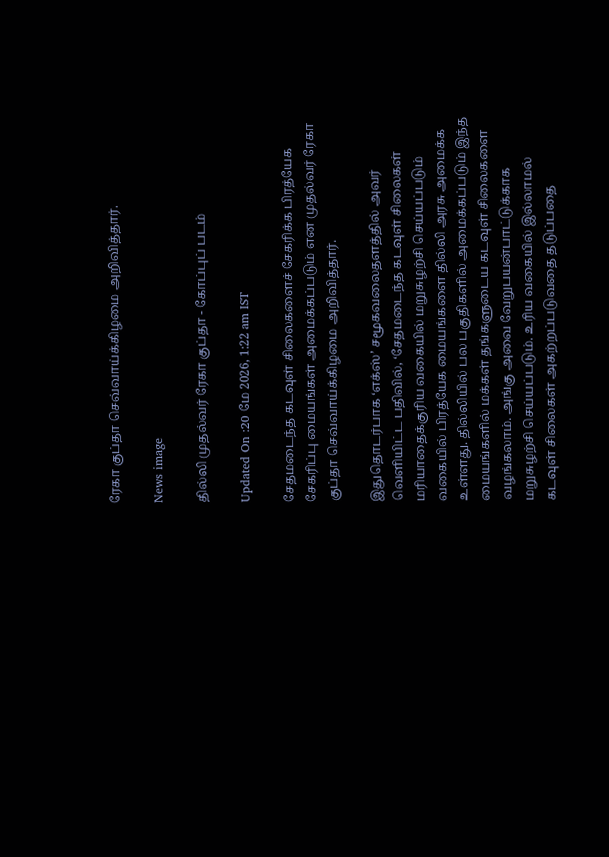ரேகா குப்தா செவ்வாய்க்கிழமை அறிவித்தார்.

News image

தில்லி முதல்வர் ரேகா குப்தா - கோப்புப் படம்

Updated On :20 மே 2026, 1:22 am IST

சேதமடைந்த கடவுள் சிலைகளைச் சேகரிக்க பிரத்யேக சேகரிப்பு மையங்கள் அமைக்கப்படும் என முதல்வர் ரேகா குப்தா செவ்வாய்க்கிழமை அறிவித்தார்.

இதுதொடர்பாக ‘எக்ஸ்’ சமூகவலைதளத்தில் அவர் வெளியிட்ட பதிவில், ‘சேதமடைந்த கடவுள் சிலைகள் மரியாதைக்குரிய வகையில் மறுசுழற்சி செய்யப்படும் வகையில் பிரத்யேக மையங்களை தில்லி அரசு அமைக்க உள்ளது. தில்லியில் பல பகுதிகளில் அமைக்கப்படும் இந்த மையங்களில் மக்கள் தங்களுடைய கடவுள் சிலைகளை வழங்கலாம். அங்கு அவை வேறுபயன்பாட்டுக்காக மறுசுழற்சி செய்யப்படும். உரிய வகையில் இல்லாமல் கடவுள் சிலைகள் அகற்றப்படுவதை தடுப்பதை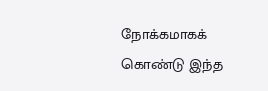நோக்கமாகக் கொண்டு இந்த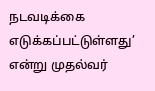நடவடிக்கை எடுக்கப்பட்டுள்ளது’ என்று முதல்வர்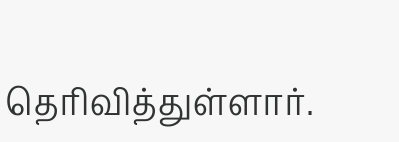தெரிவித்துள்ளார்.